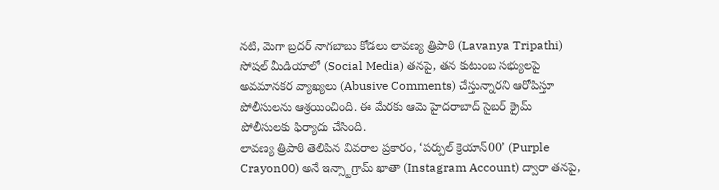నటి, మెగా బ్రదర్ నాగబాబు కోడలు లావణ్య త్రిపాఠి (Lavanya Tripathi) సోషల్ మీడియాలో (Social Media) తనపై, తన కుటుంబ సభ్యులపై అవమానకర వ్యాఖ్యలు (Abusive Comments) చేస్తున్నారని ఆరోపిస్తూ పోలీసులను ఆశ్రయించింది. ఈ మేరకు ఆమె హైదరాబాద్ సైబర్ క్రైమ్ పోలీసులకు ఫిర్యాదు చేసింది.
లావణ్య త్రిపాఠి తెలిపిన వివరాల ప్రకారం, ‘పర్పుల్ క్రెయాన్00’ (Purple Crayon00) అనే ఇన్స్టాగ్రామ్ ఖాతా (Instagram Account) ద్వారా తనపై,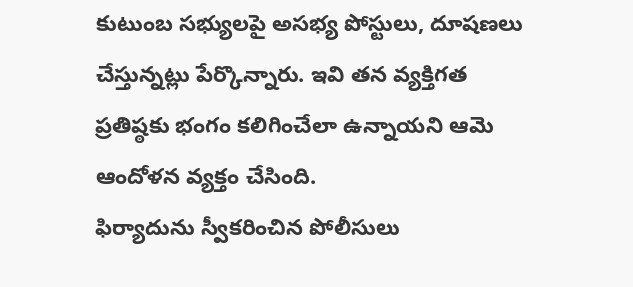కుటుంబ సభ్యులపై అసభ్య పోస్టులు, దూషణలు చేస్తున్నట్లు పేర్కొన్నారు. ఇవి తన వ్యక్తిగత ప్రతిష్ఠకు భంగం కలిగించేలా ఉన్నాయని ఆమె ఆందోళన వ్యక్తం చేసింది.
ఫిర్యాదును స్వీకరించిన పోలీసులు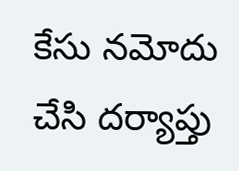కేసు నమోదు చేసి దర్యాప్తు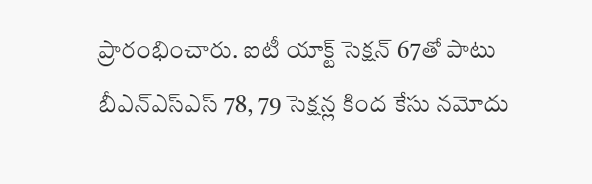ప్రారంభించారు. ఐటీ యాక్ట్ సెక్షన్ 67తో పాటు బీఎన్ఎస్ఎస్ 78, 79 సెక్షన్ల కింద కేసు నమోదు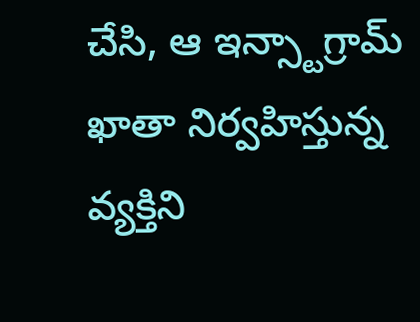చేసి, ఆ ఇన్స్టాగ్రామ్ ఖాతా నిర్వహిస్తున్న వ్యక్తిని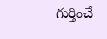గుర్తించే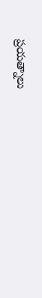ప్రయత్నాలు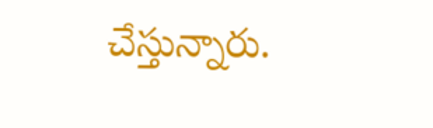చేస్తున్నారు.